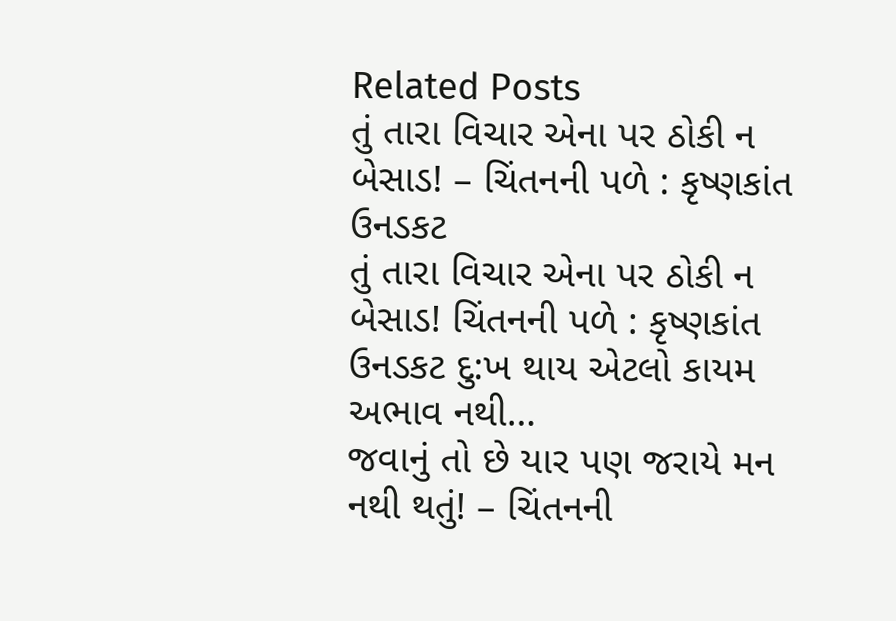Related Posts
તું તારા વિચાર એના પર ઠોકી ન બેસાડ! – ચિંતનની પળે : કૃષ્ણકાંત ઉનડકટ
તું તારા વિચાર એના પર ઠોકી ન બેસાડ! ચિંતનની પળે : કૃષ્ણકાંત ઉનડકટ દુ:ખ થાય એટલો કાયમ અભાવ નથી…
જવાનું તો છે યાર પણ જરાયે મન નથી થતું! – ચિંતનની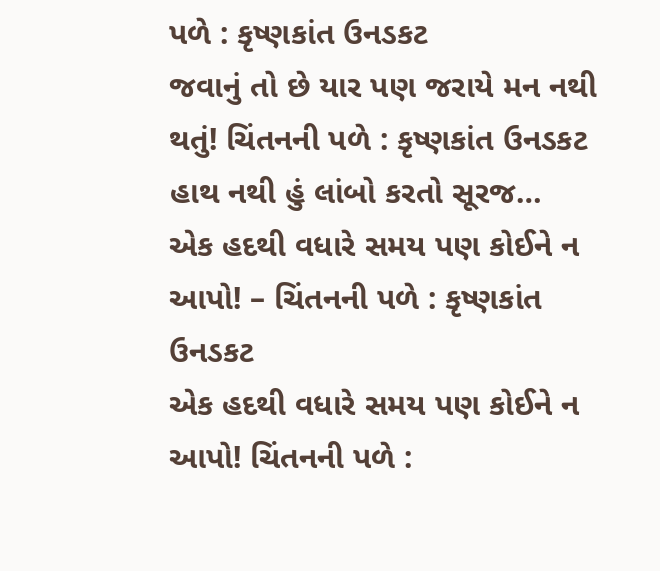પળે : કૃષ્ણકાંત ઉનડકટ
જવાનું તો છે યાર પણ જરાયે મન નથી થતું! ચિંતનની પળે : કૃષ્ણકાંત ઉનડકટ હાથ નથી હું લાંબો કરતો સૂરજ…
એક હદથી વધારે સમય પણ કોઈને ન આપો! – ચિંતનની પળે : કૃષ્ણકાંત ઉનડકટ
એક હદથી વધારે સમય પણ કોઈને ન આપો! ચિંતનની પળે :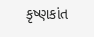કૃષ્ણકાંત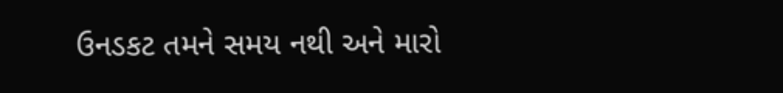ઉનડકટ તમને સમય નથી અને મારો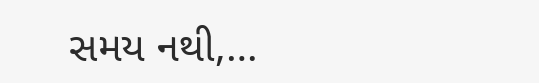સમય નથી,…